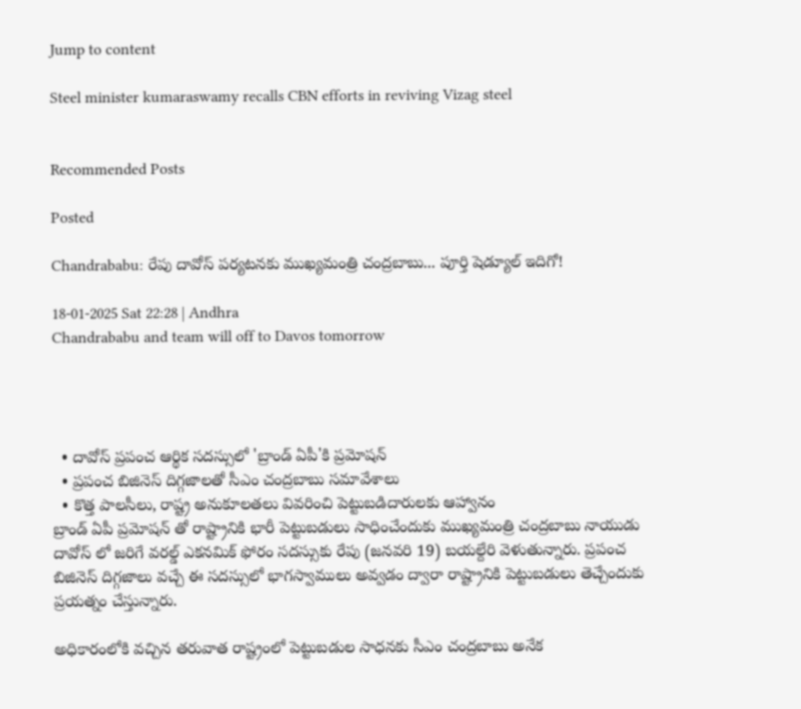Jump to content

Steel minister kumaraswamy recalls CBN efforts in reviving Vizag steel


Recommended Posts

Posted

Chandrababu: రేపు దావోస్ పర్యటనకు ముఖ్యమంత్రి చంద్రబాబు... పూర్తి షెడ్యూల్ ఇదిగో!

18-01-2025 Sat 22:28 | Andhra
Chandrababu and team will off to Davos tomorrow




  • దావోస్ ప్రపంచ ఆర్థిక సదస్సులో 'బ్రాండ్ ఏపీ'కి ప్రమోషన్
  • ప్రపంచ బిజినెస్ దిగ్గజాలతో సీఎం చంద్రబాబు సమావేశాలు
  • కొత్త పాలసీలు, రాష్ట్ర అనుకూలతలు వివరించి పెట్టుబడిదారులకు ఆహ్వానం
బ్రాండ్ ఏపీ ప్రమోషన్ తో రాష్ట్రానికి భారీ పెట్టుబడులు సాధించేందుకు ముఖ్యమంత్రి చంద్రబాబు నాయుడు దావోస్ లో జరిగే వరల్డ్ ఎకనమిక్ ఫోరం సదస్సుకు రేపు (జనవరి 19) బయల్దేరి వెళుతున్నారు. ప్రపంచ బిజినెస్ దిగ్గజాలు వచ్చే ఈ సదస్సులో భాగస్వాములు అవ్వడం ద్వారా రాష్ట్రానికి పెట్టుబడులు తెచ్చేందుకు ప్రయత్నం చేస్తున్నారు.

అధికారంలోకి వచ్చిన తరువాత రాష్ట్రంలో పెట్టుబడుల సాధనకు సీఎం చంద్రబాబు అనేక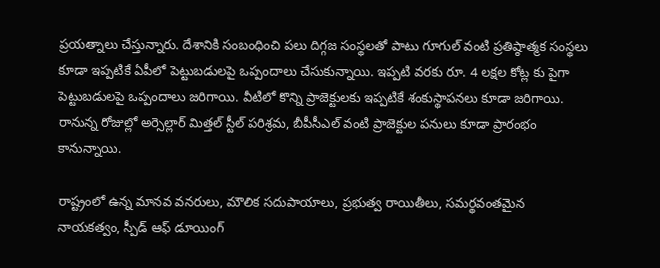ప్రయత్నాలు చేస్తున్నారు. దేశానికి సంబంధించి పలు దిగ్గజ సంస్థలతో పాటు గూగుల్ వంటి ప్రతిష్ఠాత్మక సంస్థలు కూడా ఇప్పటికే ఏపీలో పెట్టుబడులపై ఒప్పందాలు చేసుకున్నాయి. ఇప్పటి వరకు రూ. 4 లక్షల కోట్ల కు పైగా పెట్టుబడులపై ఒప్పందాలు జరిగాయి. వీటిలో కొన్ని ప్రాజెక్టులకు ఇప్పటికే శంకుస్థాపనలు కూడా జరిగాయి. రానున్న రోజుల్లో అర్సెల్లార్ మిత్తల్ స్టీల్ పరిశ్రమ, బీపీసీఎల్ వంటి ప్రాజెక్టుల పనులు కూడా ప్రారంభం కానున్నాయి.

రాష్ట్రంలో ఉన్న మానవ వనరులు, మౌలిక సదుపాయాలు, ప్రభుత్వ రాయితీలు, సమర్థవంతమైన నాయకత్వం, స్పీడ్ ఆఫ్ డూయింగ్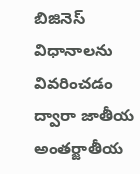బిజినెస్ విధానాలను వివరించడం ద్వారా జాతీయ అంతర్జాతీయ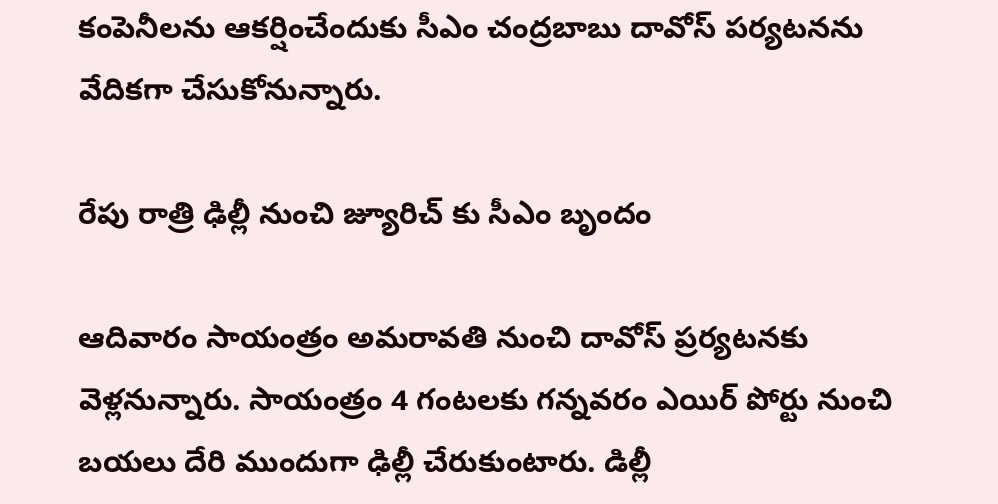కంపెనీలను ఆకర్షించేందుకు సీఎం చంద్రబాబు దావోస్ పర్యటనను వేదికగా చేసుకోనున్నారు.

రేపు రాత్రి ఢిల్లీ నుంచి జ్యూరిచ్ కు సీఎం బృందం

ఆదివారం సాయంత్రం అమరావతి నుంచి దావోస్ ప్రర్యటనకు వెళ్లనున్నారు. సాయంత్రం 4 గంటలకు గన్నవరం ఎయిర్ పోర్టు నుంచి బయలు దేరి ముందుగా ఢిల్లీ చేరుకుంటారు. డిల్లీ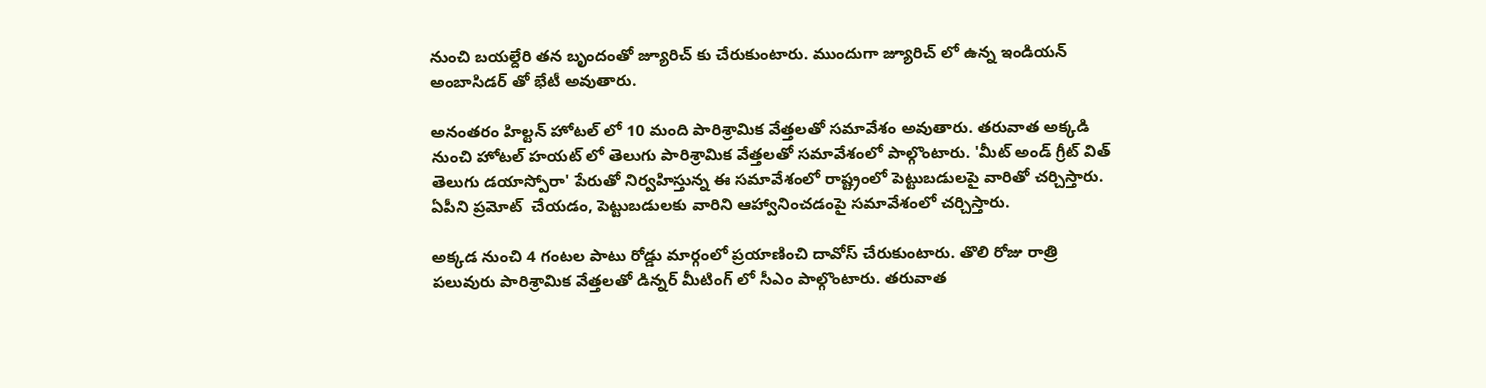నుంచి బయల్దేరి తన బృందంతో జ్యూరిచ్ కు చేరుకుంటారు. ముందుగా జ్యూరిచ్ లో ఉన్న ఇండియన్ అంబాసిడర్ తో భేటీ అవుతారు.

అనంతరం హిల్టన్ హోటల్ లో 10 మంది పారిశ్రామిక వేత్తలతో సమావేశం అవుతారు. తరువాత అక్కడి నుంచి హోటల్ హయట్ లో తెలుగు పారిశ్రామిక వేత్తలతో సమావేశంలో పాల్గొంటారు. 'మీట్ అండ్ గ్రీట్ విత్ తెలుగు డయాస్పోరా' పేరుతో నిర్వహిస్తున్న ఈ సమావేశంలో రాష్ట్రంలో పెట్టుబడులపై వారితో చర్చిస్తారు. ఏపీని ప్రమోట్  చేయడం, పెట్టుబడులకు వారిని ఆహ్వానించడంపై సమావేశంలో చర్చిస్తారు.

అక్కడ నుంచి 4 గంటల పాటు రోడ్డు మార్గంలో ప్రయాణించి దావోస్ చేరుకుంటారు. తొలి రోజు రాత్రి పలువురు పారిశ్రామిక వేత్తలతో డిన్నర్ మీటింగ్ లో సీఎం పాల్గొంటారు. తరువాత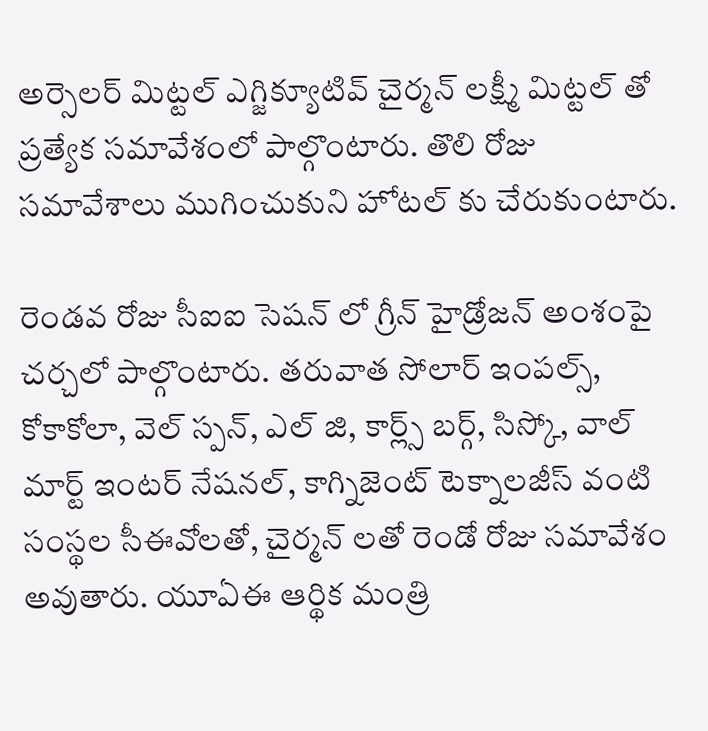అర్సెలర్ మిట్టల్ ఎగ్జిక్యూటివ్ చైర్మన్ లక్ష్మీ మిట్టల్ తో ప్రత్యేక సమావేశంలో పాల్గొంటారు. తొలి రోజు సమావేశాలు ముగించుకుని హోటల్ కు చేరుకుంటారు.

రెండవ రోజు సీఐఐ సెషన్ లో గ్రీన్ హైడ్రోజన్ అంశంపై చర్చలో పాల్గొంటారు. తరువాత సోలార్ ఇంపల్స్, కోకాకోలా, వెల్ స్పన్, ఎల్ జి, కార్ల్స్ బర్గ్, సిస్కో, వాల్ మార్ట్ ఇంటర్ నేషనల్, కాగ్నిజెంట్ టెక్నాలజీస్ వంటి సంస్థల సీఈవోలతో, చైర్మన్ లతో రెండో రోజు సమావేశం అవుతారు. యూఏఈ ఆర్థిక మంత్రి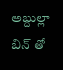అబ్దుల్లా బిన్ తో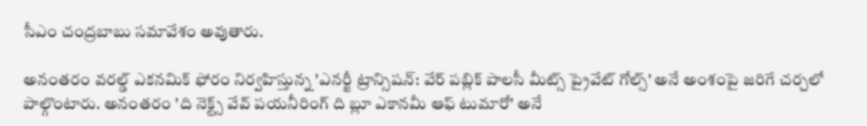సీఎం చంద్రబాబు సమావేశం అవుతారు.

అనంతరం వరల్డ్ ఎకనమిక్ ఫోరం నిర్వహిస్తున్న 'ఎనర్జీ ట్రాన్సిషన్: వేర్ పబ్లిక్ పాలసీ మీట్స్ ప్రైవేట్ గోల్స్' అనే అంశంపై జరిగే చర్చలో పాల్గొంటారు. అనంతరం 'ది నెక్ట్స్ వేవ్ పయనీరింగ్ ది బ్లూ ఎకానమీ ఆఫ్ టుమారో' అనే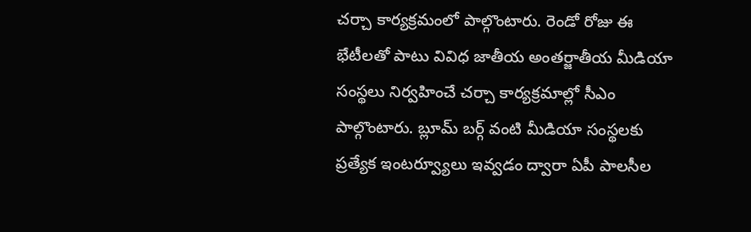చర్చా కార్యక్రమంలో పాల్గొంటారు. రెండో రోజు ఈ భేటీలతో పాటు వివిధ జాతీయ అంతర్జాతీయ మీడియా సంస్థలు నిర్వహించే చర్చా కార్యక్రమాల్లో సీఎం పాల్గొంటారు. బ్లూమ్ బర్గ్ వంటి మీడియా సంస్థలకు ప్రత్యేక ఇంటర్వ్యూలు ఇవ్వడం ద్వారా ఏపీ పాలసీల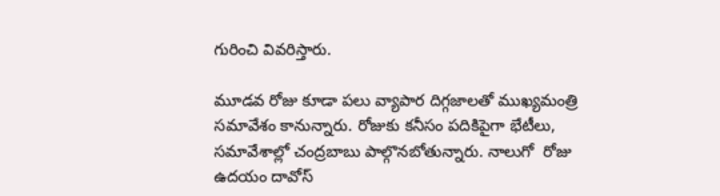గురించి వివరిస్తారు.

మూడవ రోజు కూడా పలు వ్యాపార దిగ్గజాలతో ముఖ్యమంత్రి సమావేశం కానున్నారు. రోజుకు కనీసం పదికిపైగా భేటీలు, సమావేశాల్లో చంద్రబాబు పాల్గొనబోతున్నారు. నాలుగో  రోజు ఉదయం దావోస్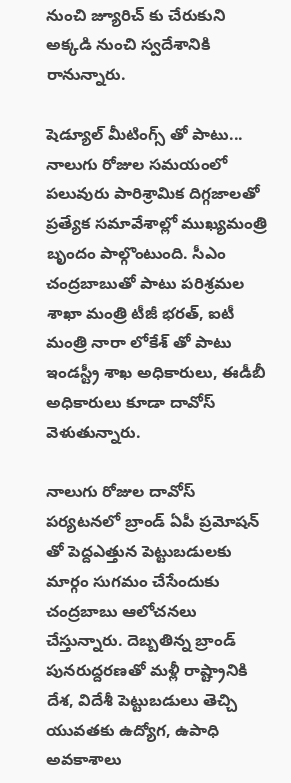నుంచి జ్యూరిచ్ కు చేరుకుని అక్కడి నుంచి స్వదేశానికి రానున్నారు.

షెడ్యూల్ మీటింగ్స్ తో పాటు... నాలుగు రోజుల సమయంలో పలువురు పారిశ్రామిక దిగ్గజాలతో ప్రత్యేక సమావేశాల్లో ముఖ్యమంత్రి బృందం పాల్గొంటుంది. సీఎం చంద్రబాబుతో పాటు పరిశ్రమల శాఖా మంత్రి టీజీ భరత్, ఐటీ మంత్రి నారా లోకేశ్ తో పాటు ఇండస్ట్రీ శాఖ అధికారులు, ఈడీబీ అధికారులు కూడా దావోస్ వెళుతున్నారు.

నాలుగు రోజుల దావోస్ పర్యటనలో బ్రాండ్ ఏపీ ప్రమోషన్ తో పెద్దఎత్తున పెట్టుబడులకు మార్గం సుగమం చేసేందుకు చంద్రబాబు ఆలోచనలు చేస్తున్నారు. దెబ్బతిన్న బ్రాండ్ పునరుద్దరణతో మళ్లీ రాష్ట్రానికి దేశ, విదేశీ పెట్టుబడులు తెచ్చి యువతకు ఉద్యోగ, ఉపాధి అవకాశాలు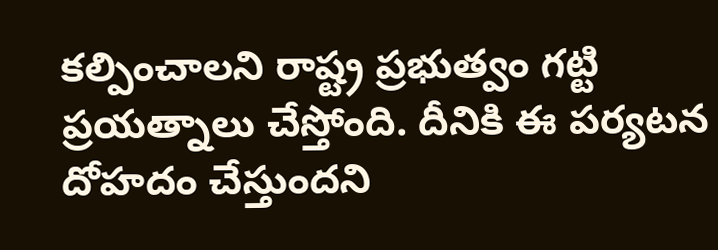కల్పించాలని రాష్ట్ర ప్రభుత్వం గట్టి ప్రయత్నాలు చేస్తోంది. దీనికి ఈ పర్యటన దోహదం చేస్తుందని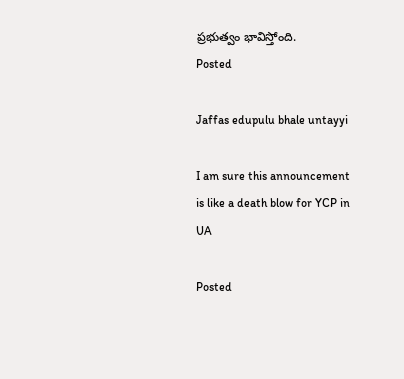ప్రభుత్వం భావిస్తోంది.
Posted

Jaffas edupulu bhale untayyi

I am sure this announcement is like a death blow for YCP in UA

Posted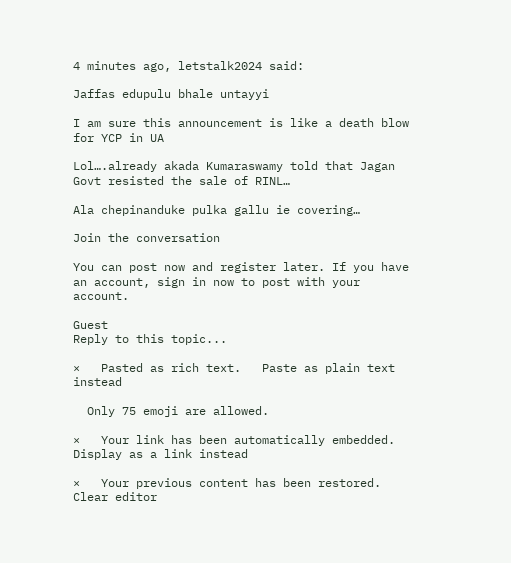4 minutes ago, letstalk2024 said:

Jaffas edupulu bhale untayyi

I am sure this announcement is like a death blow for YCP in UA

Lol….already akada Kumaraswamy told that Jagan Govt resisted the sale of RINL…

Ala chepinanduke pulka gallu ie covering…

Join the conversation

You can post now and register later. If you have an account, sign in now to post with your account.

Guest
Reply to this topic...

×   Pasted as rich text.   Paste as plain text instead

  Only 75 emoji are allowed.

×   Your link has been automatically embedded.   Display as a link instead

×   Your previous content has been restored.   Clear editor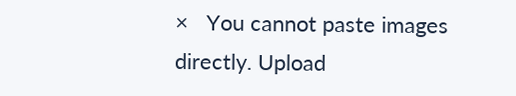×   You cannot paste images directly. Upload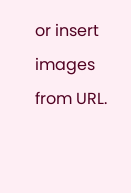or insert images from URL.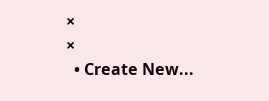×
×
  • Create New...